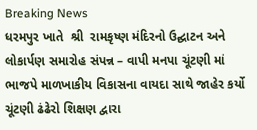Breaking News
ધરમપુર ખાતે  શ્રી  રામકૃષ્ણ મંદિરનો ઉદ્ઘાટન અને લોકાર્પણ સમારોહ સંપન્ન – વાપી મનપા ચૂંટણી માં ભાજપે માળખાકીય વિકાસના વાયદા સાથે જાહેર કર્યો ચૂંટણી ઢંઢેરો શિક્ષણ દ્વારા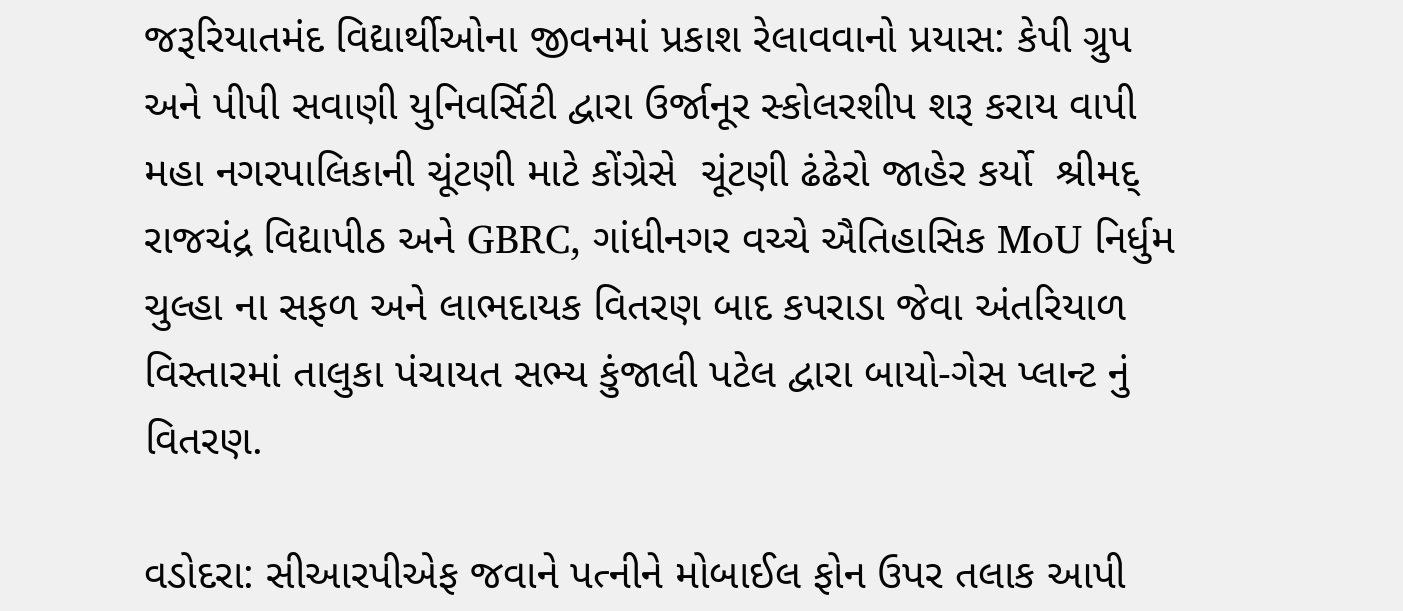જરૂરિયાતમંદ વિદ્યાર્થીઓના જીવનમાં પ્રકાશ રેલાવવાનો પ્રયાસ: કેપી ગ્રુપ અને પીપી સવાણી યુનિવર્સિટી દ્વારા ઉર્જાનૂર સ્કોલરશીપ શરૂ કરાય વાપી મહા નગરપાલિકાની ચૂંટણી માટે કોંગ્રેસે  ચૂંટણી ઢંઢેરો જાહેર કર્યો  શ્રીમદ્ રાજચંદ્ર વિદ્યાપીઠ અને GBRC, ગાંધીનગર વચ્ચે ઐતિહાસિક MoU નિર્ધુમ ચુલ્હા ના સફળ અને લાભદાયક વિતરણ બાદ કપરાડા જેવા અંતરિયાળ વિસ્તારમાં તાલુકા પંચાયત સભ્ય કુંજાલી પટેલ દ્વારા બાયો-ગેસ પ્લાન્ટ નું વિતરણ.

વડોદરા: સીઆરપીએફ જવાને પત્નીને મોબાઈલ ફોન ઉપર તલાક આપી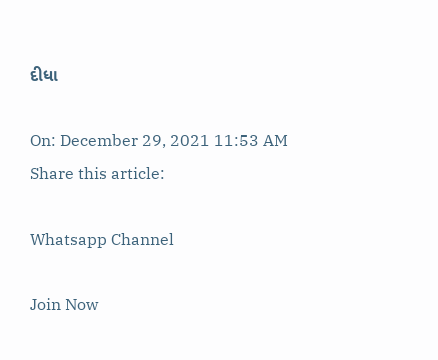દીધા

On: December 29, 2021 11:53 AM
Share this article:

Whatsapp Channel

Join Now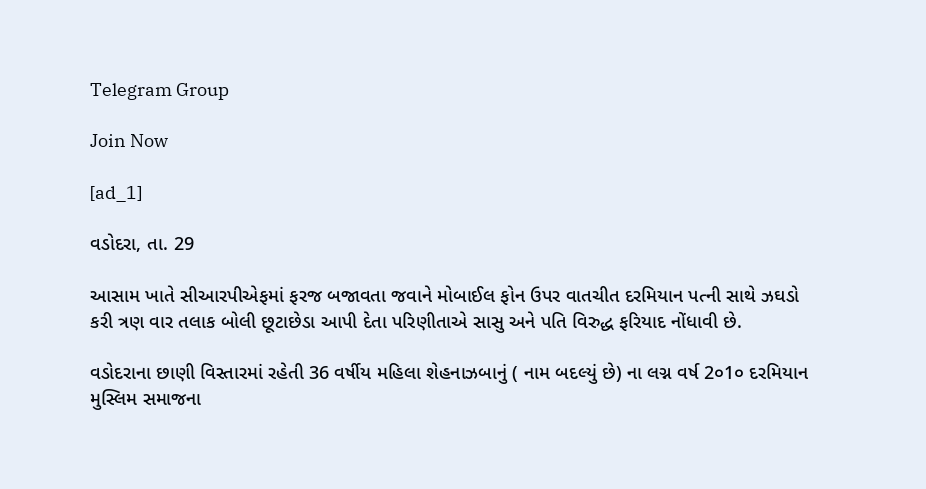Telegram Group

Join Now

[ad_1]

વડોદરા, તા. 29

આસામ ખાતે સીઆરપીએફમાં ફરજ બજાવતા જવાને મોબાઈલ ફોન ઉપર વાતચીત દરમિયાન પત્ની સાથે ઝઘડો કરી ત્રણ વાર તલાક બોલી છૂટાછેડા આપી દેતા પરિણીતાએ સાસુ અને પતિ વિરુદ્ધ ફરિયાદ નોંધાવી છે.

વડોદરાના છાણી વિસ્તારમાં રહેતી 36 વર્ષીય મહિલા શેહનાઝબાનું ( નામ બદલ્યું છે) ના લગ્ન વર્ષ 2૦1૦ દરમિયાન મુસ્લિમ સમાજના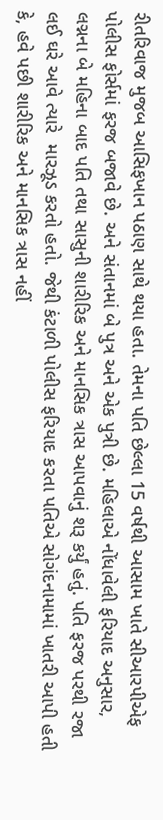રીતરિવાજ મુજબ આસિફખાન પઠાણ સાથે થયા હતા. તેમના પતિ છેલ્લા 15 વર્ષથી આસામ ખાતે સીઆરપીએફ પોલીસ ફોર્સમાં ફરજ બજાવે છે. અને સંતાનમાં બે પુત્ર અને એક પુત્રી છે. મહિલાએ નોંધાવેલી ફરિયાદ અનુસાર,  લગ્નના બે મહિના બાદ પતિ તથા સાસુની શારીરિક અને માનસિક ત્રાસ આપવાનું શરૂ કર્યું હતું. પતિ ફરજ પરથી રજા લઈ ઘરે આવે ત્યારે  મારઝૂડ કરતો હતો. જેથી કંટાળી પોલીસ ફરિયાદ કરતા પતિએ સોગંદનામામાં ખાતરી આપી હતી કે, હવે પછી શારીરિક અને માનસિક ત્રાસ નહીં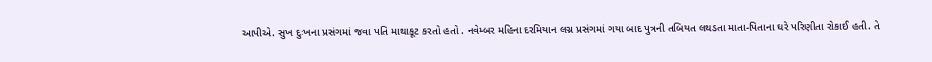આપીએ. સુખ દુઃખના પ્રસંગમાં જવા પતિ માથાકૂટ કરતો હતો . નવેમ્બર મહિના દરમિયાન લગ્ન પ્રસંગમાં ગયા બાદ પુત્રની તબિયત લથડતા માતા-પિતાના ઘરે પરિણીતા રોકાઈ હતી. તે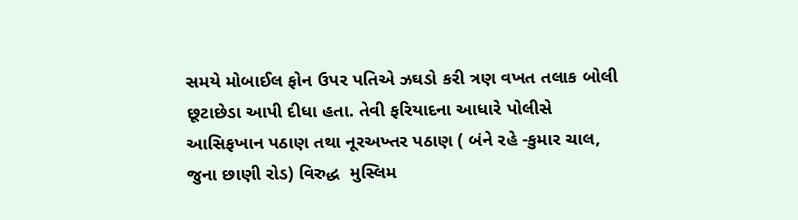સમયે મોબાઈલ ફોન ઉપર પતિએ ઝઘડો કરી ત્રણ વખત તલાક બોલી છૂટાછેડા આપી દીધા હતા. તેવી ફરિયાદના આધારે પોલીસે આસિફખાન પઠાણ તથા નૂરઅખ્તર પઠાણ ( બંને રહે -કુમાર ચાલ, જુના છાણી રોડ) વિરુદ્ધ  મુસ્લિમ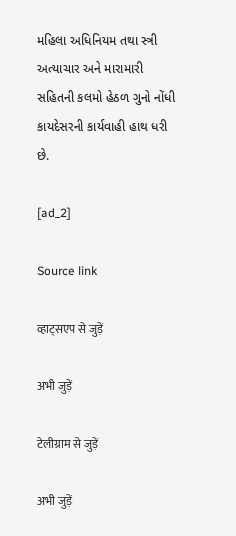મહિલા અધિનિયમ તથા સ્ત્રી અત્યાચાર અને મારામારી સહિતની કલમો હેઠળ ગુનો નોંધી કાયદેસરની કાર્યવાહી હાથ ધરી છે.

[ad_2]

Source link

व्हाट्सएप से जुड़ें

अभी जुड़ें

टेलीग्राम से जुड़ें

अभी जुड़ें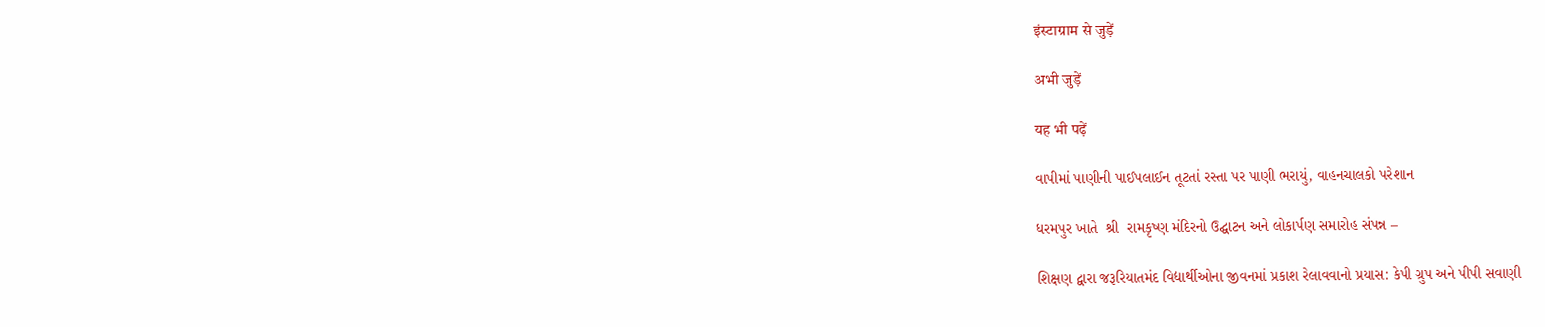इंस्टाग्राम से जुड़ें

अभी जुड़ें

यह भी पढ़ें

વાપીમાં પાણીની પાઈપલાઈન તૂટતાં રસ્તા પર પાણી ભરાયું, વાહનચાલકો પરેશાન

ધરમપુર ખાતે  શ્રી  રામકૃષ્ણ મંદિરનો ઉદ્ઘાટન અને લોકાર્પણ સમારોહ સંપન્ન –

શિક્ષણ દ્વારા જરૂરિયાતમંદ વિદ્યાર્થીઓના જીવનમાં પ્રકાશ રેલાવવાનો પ્રયાસ: કેપી ગ્રુપ અને પીપી સવાણી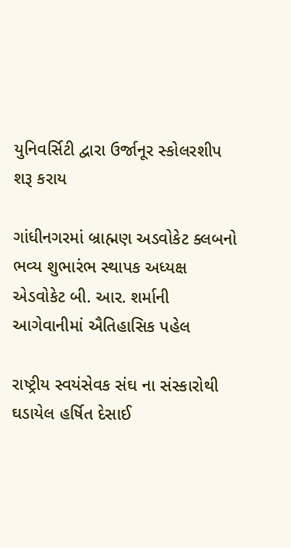યુનિવર્સિટી દ્વારા ઉર્જાનૂર સ્કોલરશીપ શરૂ કરાય

ગાંધીનગરમાં બ્રાહ્મણ અડવોકેટ ક્લબનો ભવ્ય શુભારંભ સ્થાપક અધ્યક્ષ એડવોકેટ બી. આર. શર્માની આગેવાનીમાં ઐતિહાસિક પહેલ

રાષ્ટ્રીય સ્વયંસેવક સંઘ ના સંસ્કારોથી ઘડાયેલ હર્ષિત દેસાઈ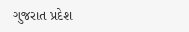ગુજરાત પ્રદેશ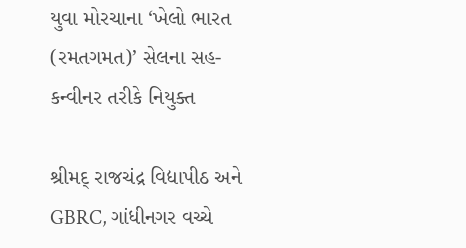યુવા મોરચાના ‘ખેલો ભારત (રમતગમત)’ સેલના સહ-કન્વીનર તરીકે નિયુક્ત

શ્રીમદ્ રાજચંદ્ર વિદ્યાપીઠ અને GBRC, ગાંધીનગર વચ્ચે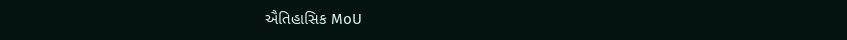ઐતિહાસિક MoU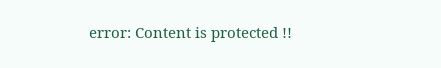error: Content is protected !!